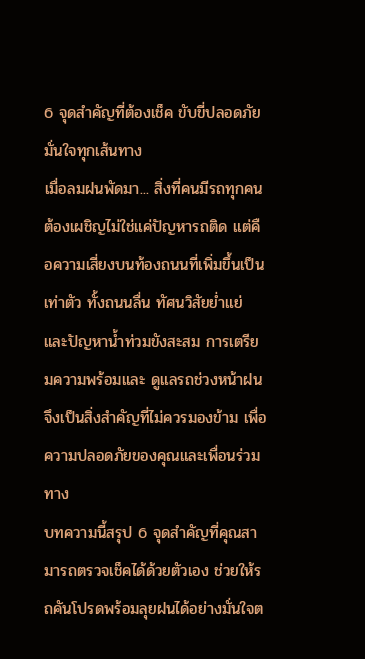6 จุดสำคัญที่ต้องเช็ค ขับขี่ปลอดภัย มั่นใจทุกเส้นทาง
เมื่อลมฝนพัดมา... สิ่งที่คนมีรถทุกคนต้องเผชิญไม่ใช่แค่ปัญหารถติด แต่คือความเสี่ยงบนท้องถนนที่เพิ่มขึ้นเป็นเท่าตัว ทั้งถนนลื่น ทัศนวิสัยย่ำแย่ และปัญหาน้ำท่วมขังสะสม การเตรียมความพร้อมและ ดูแลรถช่วงหน้าฝน จึงเป็นสิ่งสำคัญที่ไม่ควรมองข้าม เพื่อความปลอดภัยของคุณและเพื่อนร่วมทาง
บทความนี้สรุป 6 จุดสำคัญที่คุณสามารถตรวจเช็คได้ด้วยตัวเอง ช่วยให้รถคันโปรดพร้อมลุยฝนได้อย่างมั่นใจต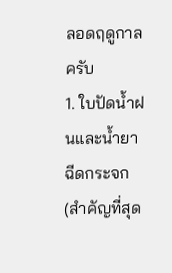ลอดฤดูกาลครับ
1. ใบปัดน้ำฝนและน้ำยาฉีดกระจก (สำคัญที่สุด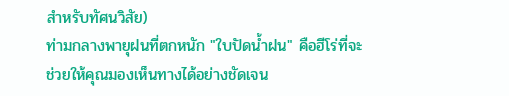สำหรับทัศนวิสัย)
ท่ามกลางพายุฝนที่ตกหนัก "ใบปัดน้ำฝน" คือฮีโร่ที่จะช่วยให้คุณมองเห็นทางได้อย่างชัดเจน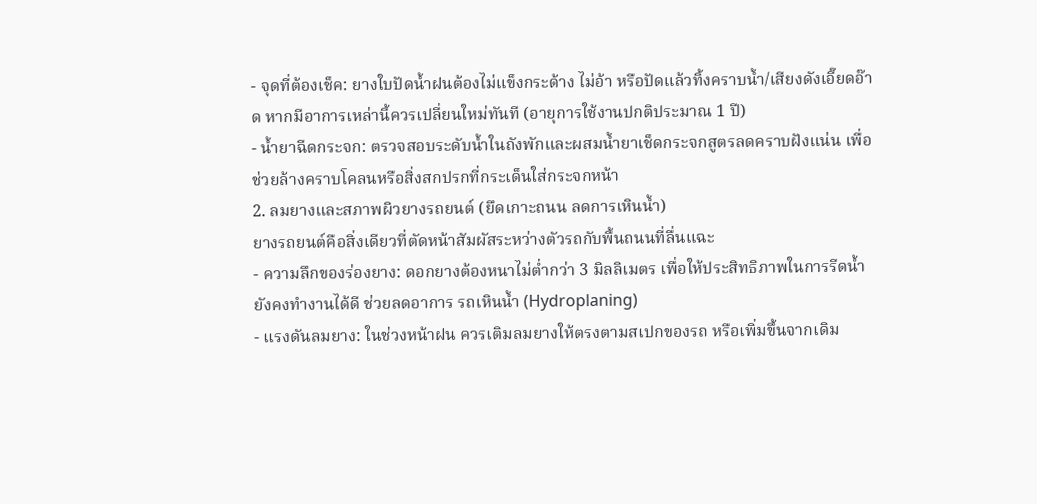- จุดที่ต้องเช็ค: ยางใบปัดน้ำฝนต้องไม่แข็งกระด้าง ไม่อ้า หรือปัดแล้วทิ้งคราบน้ำ/เสียงดังเอี๊ยดอ๊าด หากมีอาการเหล่านี้ควรเปลี่ยนใหม่ทันที (อายุการใช้งานปกติประมาณ 1 ปี)
- น้ำยาฉีดกระจก: ตรวจสอบระดับน้ำในถังพักและผสมน้ำยาเช็ดกระจกสูตรลดคราบฝังแน่น เพื่อช่วยล้างคราบโคลนหรือสิ่งสกปรกที่กระเด็นใส่กระจกหน้า
2. ลมยางและสภาพผิวยางรถยนต์ (ยึดเกาะถนน ลดการเหินน้ำ)
ยางรถยนต์คือสิ่งเดียวที่ตัดหน้าสัมผัสระหว่างตัวรถกับพื้นถนนที่ลื่นแฉะ
- ความลึกของร่องยาง: ดอกยางต้องหนาไม่ต่ำกว่า 3 มิลลิเมตร เพื่อให้ประสิทธิภาพในการรีดน้ำยังคงทำงานได้ดี ช่วยลดอาการ รถเหินน้ำ (Hydroplaning)
- แรงดันลมยาง: ในช่วงหน้าฝน ควรเติมลมยางให้ตรงตามสเปกของรถ หรือเพิ่มขึ้นจากเดิม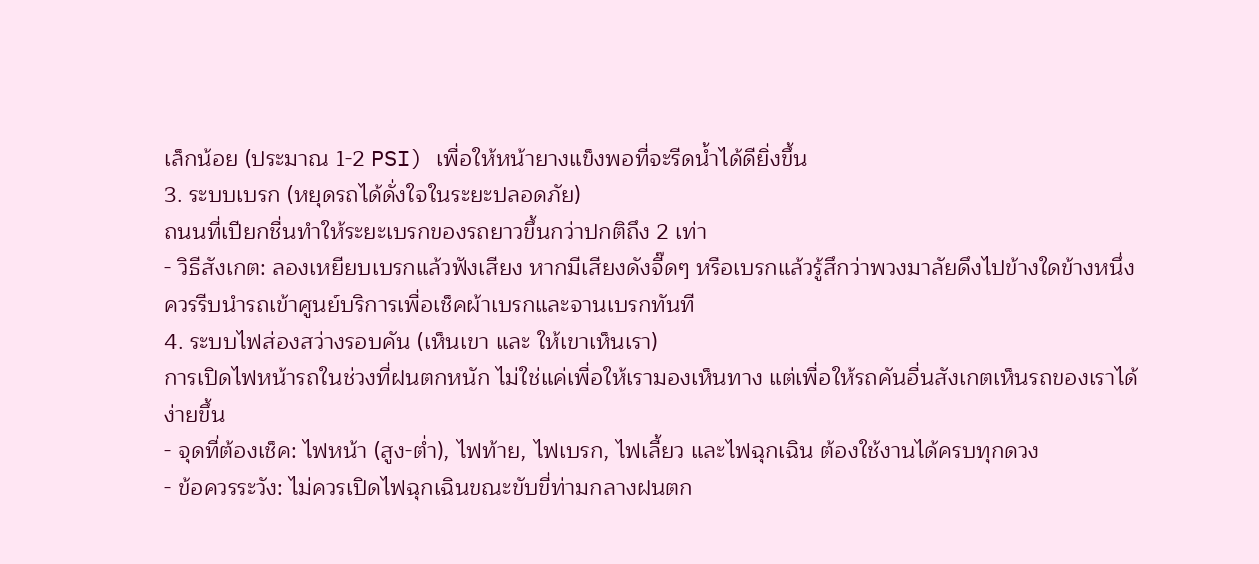เล็กน้อย (ประมาณ 1-2 PSI) เพื่อให้หน้ายางแข็งพอที่จะรีดน้ำได้ดียิ่งขึ้น
3. ระบบเบรก (หยุดรถได้ดั่งใจในระยะปลอดภัย)
ถนนที่เปียกชื่นทำให้ระยะเบรกของรถยาวขึ้นกว่าปกติถึง 2 เท่า
- วิธีสังเกต: ลองเหยียบเบรกแล้วฟังเสียง หากมีเสียงดังจี๊ดๆ หรือเบรกแล้วรู้สึกว่าพวงมาลัยดึงไปข้างใดข้างหนึ่ง ควรรีบนำรถเข้าศูนย์บริการเพื่อเช็คผ้าเบรกและจานเบรกทันที
4. ระบบไฟส่องสว่างรอบคัน (เห็นเขา และ ให้เขาเห็นเรา)
การเปิดไฟหน้ารถในช่วงที่ฝนตกหนัก ไม่ใช่แค่เพื่อให้เรามองเห็นทาง แต่เพื่อให้รถคันอื่นสังเกตเห็นรถของเราได้ง่ายขึ้น
- จุดที่ต้องเช็ค: ไฟหน้า (สูง-ต่ำ), ไฟท้าย, ไฟเบรก, ไฟเลี้ยว และไฟฉุกเฉิน ต้องใช้งานได้ครบทุกดวง
- ข้อควรระวัง: ไม่ควรเปิดไฟฉุกเฉินขณะขับขี่ท่ามกลางฝนตก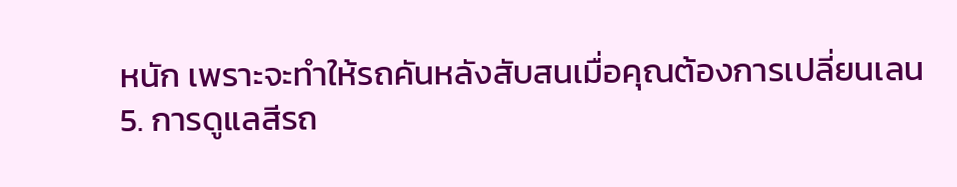หนัก เพราะจะทำให้รถคันหลังสับสนเมื่อคุณต้องการเปลี่ยนเลน
5. การดูแลสีรถ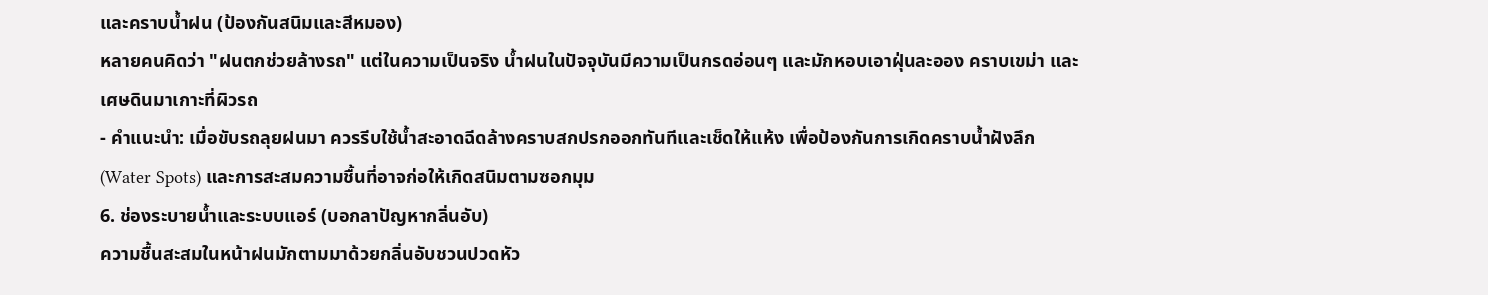และคราบน้ำฝน (ป้องกันสนิมและสีหมอง)
หลายคนคิดว่า "ฝนตกช่วยล้างรถ" แต่ในความเป็นจริง น้ำฝนในปัจจุบันมีความเป็นกรดอ่อนๆ และมักหอบเอาฝุ่นละออง คราบเขม่า และเศษดินมาเกาะที่ผิวรถ
- คำแนะนำ: เมื่อขับรถลุยฝนมา ควรรีบใช้น้ำสะอาดฉีดล้างคราบสกปรกออกทันทีและเช็ดให้แห้ง เพื่อป้องกันการเกิดคราบน้ำฝังลึก (Water Spots) และการสะสมความชื้นที่อาจก่อให้เกิดสนิมตามซอกมุม
6. ช่องระบายน้ำและระบบแอร์ (บอกลาปัญหากลิ่นอับ)
ความชื้นสะสมในหน้าฝนมักตามมาด้วยกลิ่นอับชวนปวดหัว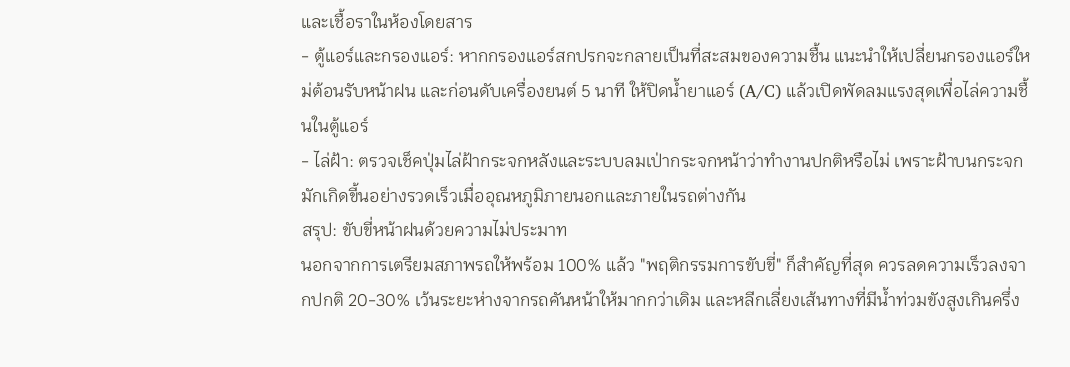และเชื้อราในห้องโดยสาร
- ตู้แอร์และกรองแอร์: หากกรองแอร์สกปรกจะกลายเป็นที่สะสมของความชื้น แนะนำให้เปลี่ยนกรองแอร์ใหม่ต้อนรับหน้าฝน และก่อนดับเครื่องยนต์ 5 นาที ให้ปิดน้ำยาแอร์ (A/C) แล้วเปิดพัดลมแรงสุดเพื่อไล่ความชื้นในตู้แอร์
- ไล่ฝ้า: ตรวจเช็คปุ่มไล่ฝ้ากระจกหลังและระบบลมเป่ากระจกหน้าว่าทำงานปกติหรือไม่ เพราะฝ้าบนกระจกมักเกิดขี้นอย่างรวดเร็วเมื่ออุณหภูมิภายนอกและภายในรถต่างกัน
สรุป: ขับขี่หน้าฝนด้วยความไม่ประมาท
นอกจากการเตรียมสภาพรถให้พร้อม 100% แล้ว "พฤติกรรมการขับขี่" ก็สำคัญที่สุด ควรลดความเร็วลงจากปกติ 20-30% เว้นระยะห่างจากรถคันหน้าให้มากกว่าเดิม และหลีกเลี่ยงเส้นทางที่มีน้ำท่วมขังสูงเกินครึ่ง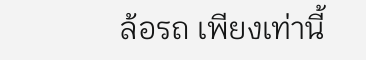ล้อรถ เพียงเท่านี้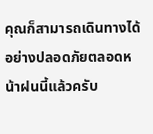คุณก็สามารถเดินทางได้อย่างปลอดภัยตลอดหน้าฝนนี้แล้วครับ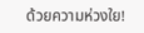ด้วยความห่วงใย!